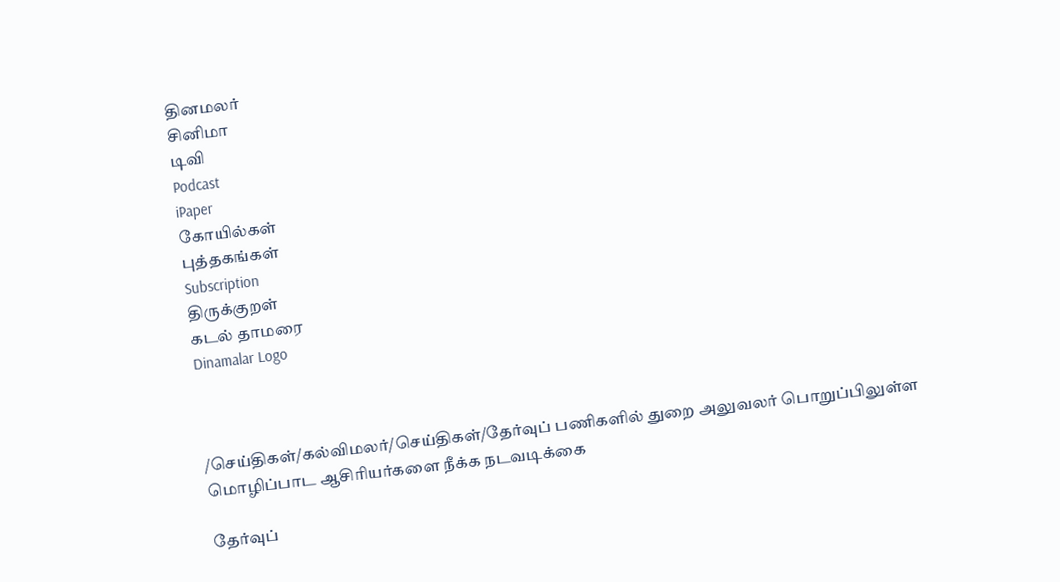தினமலர்
சினிமா
டிவி
Podcast
iPaper
கோயில்கள்
புத்தகங்கள்
Subscription
திருக்குறள்
கடல் தாமரை
Dinamalar Logo



/செய்திகள்/கல்விமலர்/செய்திகள்/தேர்வுப் பணிகளில் துறை அலுவலர் பொறுப்பிலுள்ள மொழிப்பாட ஆசிரியர்களை நீக்க நடவடிக்கை

தேர்வுப்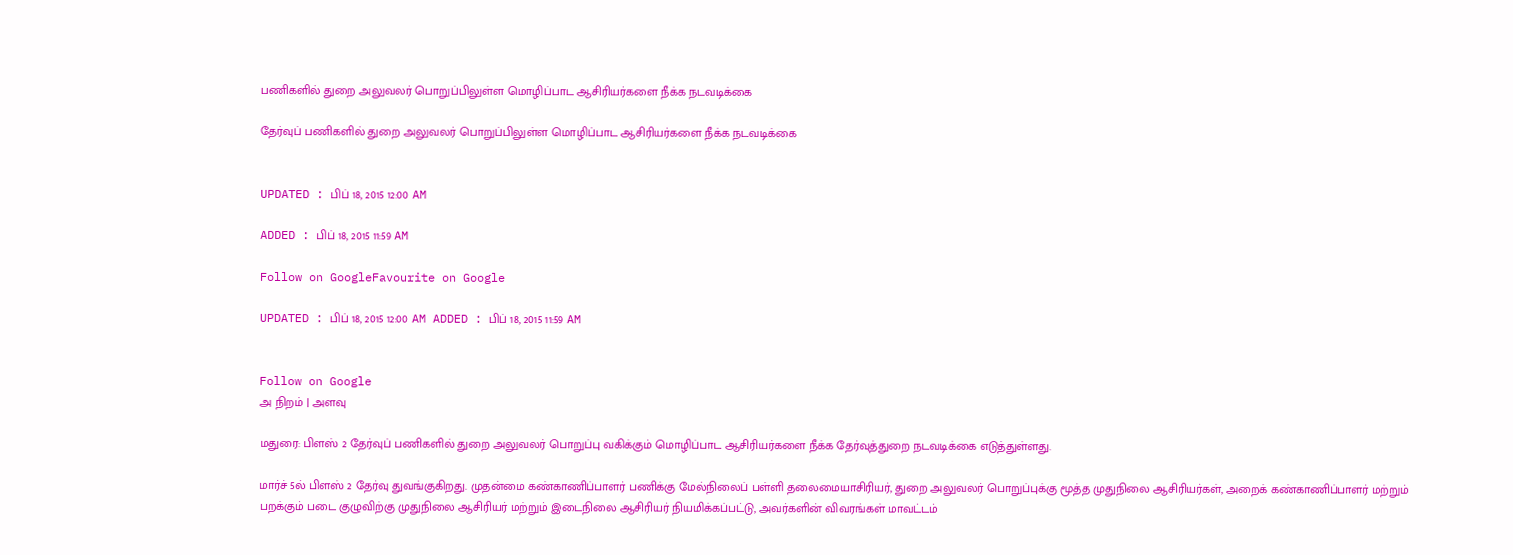பணிகளில் துறை அலுவலர் பொறுப்பிலுள்ள மொழிப்பாட ஆசிரியர்களை நீக்க நடவடிக்கை

தேர்வுப் பணிகளில் துறை அலுவலர் பொறுப்பிலுள்ள மொழிப்பாட ஆசிரியர்களை நீக்க நடவடிக்கை


UPDATED : பிப் 18, 2015 12:00 AM

ADDED : பிப் 18, 2015 11:59 AM

Follow on GoogleFavourite on Google

UPDATED : பிப் 18, 2015 12:00 AM ADDED : பிப் 18, 2015 11:59 AM


Follow on Google
அ நிறம் | அளவு

மதுரை: பிளஸ் 2 தேர்வுப் பணிகளில் துறை அலுவலர் பொறுப்பு வகிக்கும் மொழிப்பாட ஆசிரியர்களை நீக்க தேர்வுத்துறை நடவடிக்கை எடுத்துள்ளது.

மார்ச் 5ல் பிளஸ் 2 தேர்வு துவங்குகிறது. முதன்மை கண்காணிப்பாளர் பணிக்கு மேல்நிலைப் பள்ளி தலைமையாசிரியர், துறை அலுவலர் பொறுப்புக்கு மூத்த முதுநிலை ஆசிரியர்கள், அறைக் கண்காணிப்பாளர் மற்றும் பறக்கும் படை குழுவிற்கு முதுநிலை ஆசிரியர் மற்றும் இடைநிலை ஆசிரியர் நியமிக்கப்பட்டு, அவர்களின் விவரங்கள் மாவட்டம்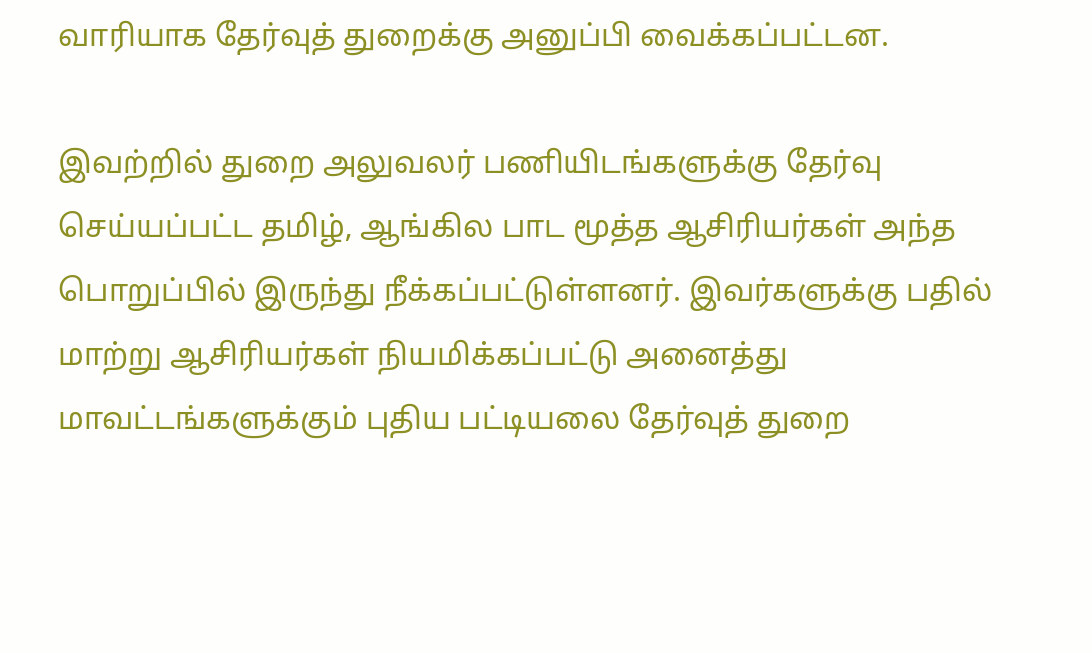வாரியாக தேர்வுத் துறைக்கு அனுப்பி வைக்கப்பட்டன.

இவற்றில் துறை அலுவலர் பணியிடங்களுக்கு தேர்வு செய்யப்பட்ட தமிழ், ஆங்கில பாட மூத்த ஆசிரியர்கள் அந்த பொறுப்பில் இருந்து நீக்கப்பட்டுள்ளனர். இவர்களுக்கு பதில் மாற்று ஆசிரியர்கள் நியமிக்கப்பட்டு அனைத்து மாவட்டங்களுக்கும் புதிய பட்டியலை தேர்வுத் துறை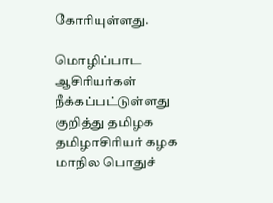கோரியுள்ளது.

மொழிப்பாட ஆசிரியர்கள் நீக்கப்பட்டுள்ளது குறித்து தமிழக தமிழாசிரியர் கழக மாநில பொதுச்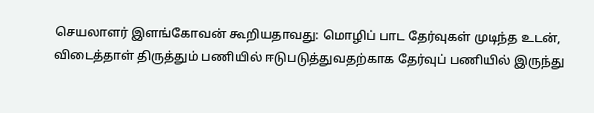செயலாளர் இளங்கோவன் கூறியதாவது: மொழிப் பாட தேர்வுகள் முடிந்த உடன், விடைத்தாள் திருத்தும் பணியில் ஈடுபடுத்துவதற்காக தேர்வுப் பணியில் இருந்து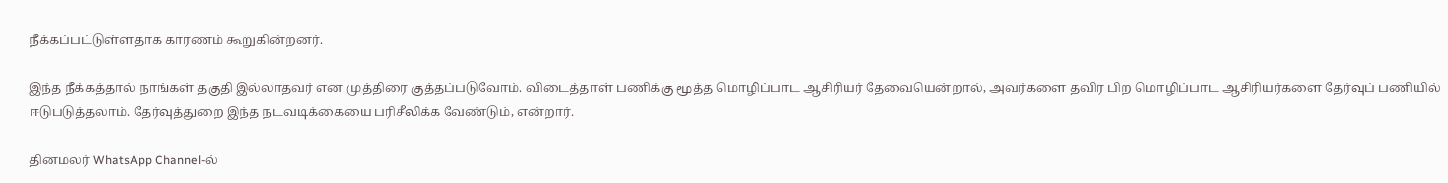நீக்கப்பட்டுள்ளதாக காரணம் கூறுகின்றனர்.

இந்த நீக்கத்தால் நாங்கள் தகுதி இல்லாதவர் என முத்திரை குத்தப்படுவோம். விடைத்தாள் பணிக்கு மூத்த மொழிப்பாட ஆசிரியர் தேவையென்றால், அவர்களை தவிர பிற மொழிப்பாட ஆசிரியர்களை தேர்வுப் பணியில் ஈடுபடுத்தலாம். தேர்வுத்துறை இந்த நடவடிக்கையை பரிசீலிக்க வேண்டும், என்றார்.

தினமலர் WhatsApp Channel-ல்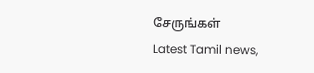சேருங்கள்
Latest Tamil news,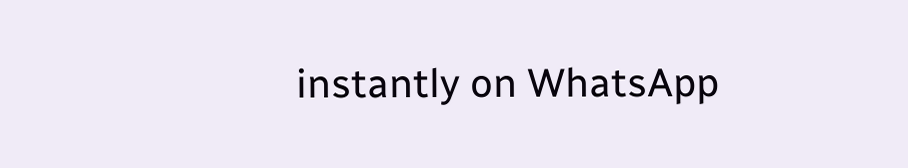instantly on WhatsApp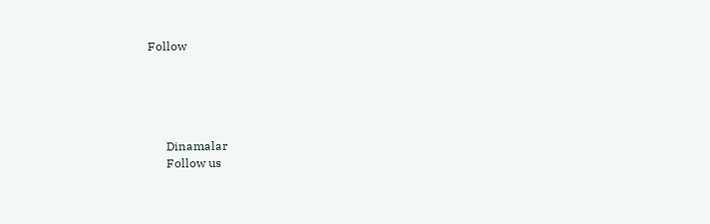Follow





      Dinamalar
      Follow us